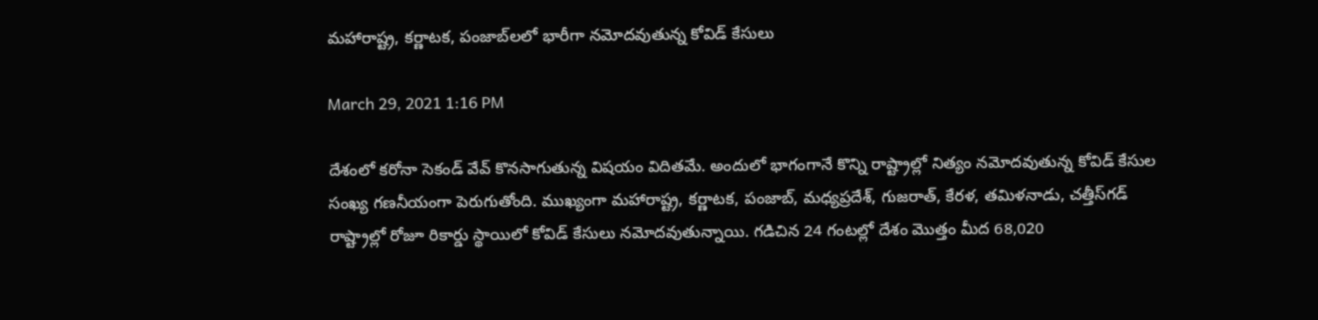మ‌హారాష్ట్ర‌, క‌ర్ణాట‌క‌, పంజాబ్‌ల‌లో భారీగా న‌మోద‌వుతున్న కోవిడ్ కేసులు

March 29, 2021 1:16 PM

దేశంలో క‌రోనా సెకండ్ వేవ్ కొన‌సాగుతున్న విష‌యం విదిత‌మే. అందులో భాగంగానే కొన్ని రాష్ట్రాల్లో నిత్యం న‌మోద‌వుతున్న కోవిడ్ కేసుల సంఖ్య గ‌ణ‌నీయంగా పెరుగుతోంది. ముఖ్యంగా మ‌హారాష్ట్ర‌, క‌ర్ణాట‌క‌, పంజాబ్‌, మ‌ధ్య‌ప్ర‌దేశ్, గుజ‌రాత్‌, కేర‌ళ‌, త‌మిళ‌నాడు, చ‌త్తీస్‌గ‌డ్ రాష్ట్రాల్లో రోజూ రికార్డు స్థాయిలో కోవిడ్ కేసులు న‌మోదవుతున్నాయి. గ‌డిచిన 24 గంట‌ల్లో దేశం మొత్తం మీద 68,020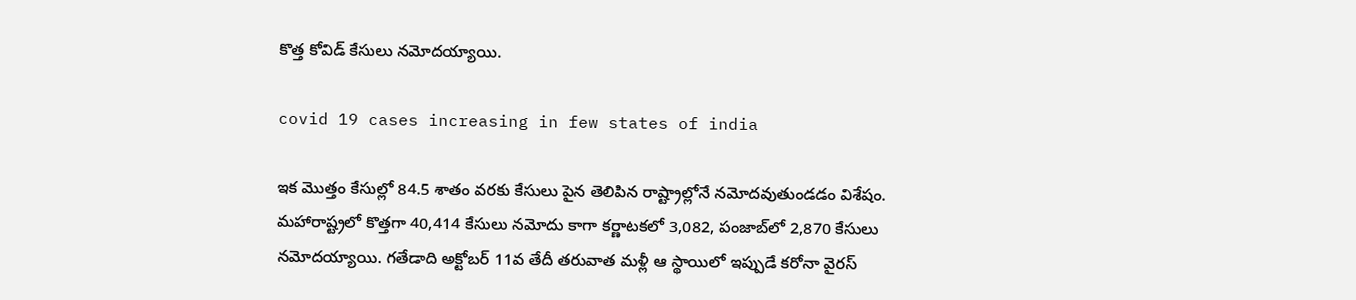కొత్త కోవిడ్ కేసులు న‌మోద‌య్యాయి.

covid 19 cases increasing in few states of india

ఇక మొత్తం కేసుల్లో 84.5 శాతం వ‌ర‌కు కేసులు పైన తెలిపిన రాష్ట్రాల్లోనే న‌మోద‌వుతుండ‌డం విశేషం. మ‌హారాష్ట్ర‌లో కొత్త‌గా 40,414 కేసులు న‌మోదు కాగా క‌ర్ణాట‌క‌లో 3,082, పంజాబ్‌లో 2,870 కేసులు న‌మోద‌య్యాయి. గ‌తేడాది అక్టోబ‌ర్ 11వ తేదీ త‌రువాత మ‌ళ్లీ ఆ స్థాయిలో ఇప్పుడే క‌రోనా వైర‌స్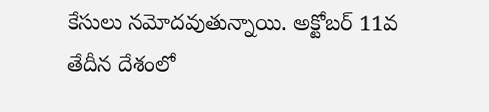కేసులు నమోద‌వుతున్నాయి. అక్టోబ‌ర్ 11వ తేదీన దేశంలో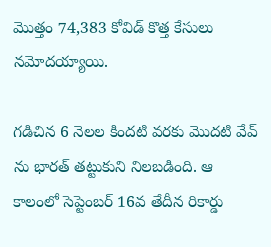మొత్తం 74,383 కోవిడ్ కొత్త కేసులు న‌మోద‌య్యాయి.

గ‌డిచిన 6 నెల‌ల కింద‌టి వ‌ర‌కు మొద‌టి వేవ్ ను భార‌త్ త‌ట్టుకుని నిల‌బ‌డింది. ఆ కాలంలో సెప్టెంబ‌ర్ 16వ తేదీన రికార్డు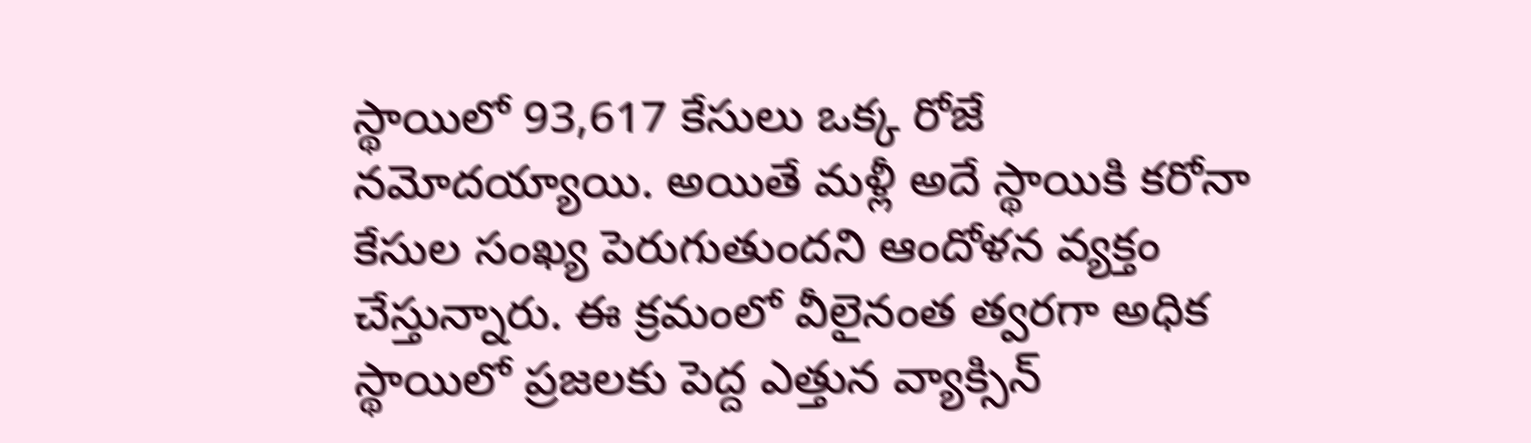స్థాయిలో 93,617 కేసులు ఒక్క రోజే న‌మోద‌య్యాయి. అయితే మ‌ళ్లీ అదే స్థాయికి క‌రోనా కేసుల సంఖ్య పెరుగుతుంద‌ని ఆందోళ‌న వ్య‌క్తం చేస్తున్నారు. ఈ క్ర‌మంలో వీలైనంత త్వ‌ర‌గా అధిక స్థాయిలో ప్ర‌జ‌ల‌కు పెద్ద ఎత్తున వ్యాక్సిన్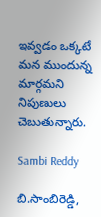ఇవ్వ‌డం ఒక్క‌టే మ‌న ముందున్న మార్గ‌మ‌ని నిపుణులు చెబుతున్నారు.

Sambi Reddy

బి.సాంబిరెడ్డి,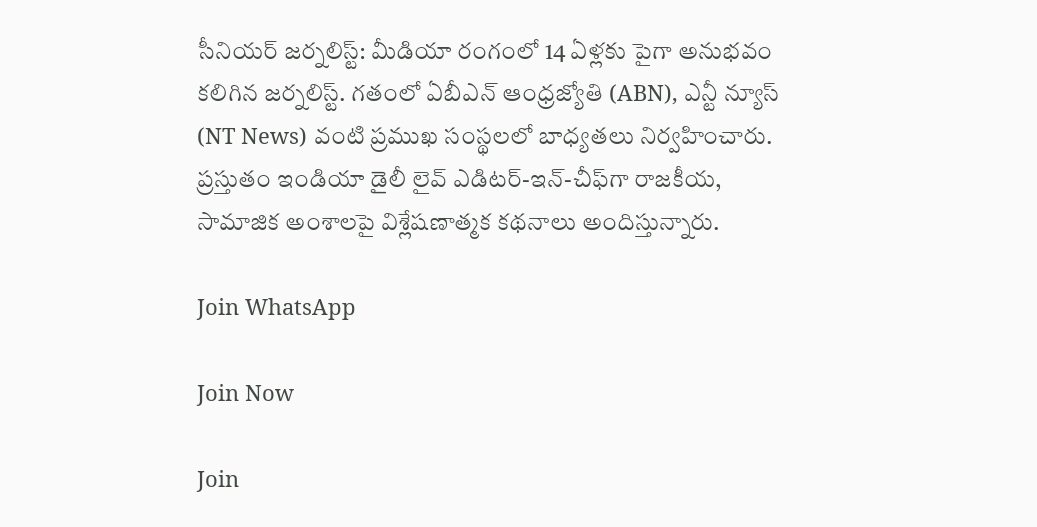సీనియర్ జర్నలిస్ట్: మీడియా రంగంలో 14 ఏళ్లకు పైగా అనుభవం కలిగిన జర్నలిస్ట్. గతంలో ఏబీఎన్ ఆంధ్ర‌జ్యోతి (ABN), ఎన్టీ న్యూస్ (NT News) వంటి ప్రముఖ సంస్థలలో బాధ్యతలు నిర్వహించారు. ప్రస్తుతం ఇండియా డైలీ లైవ్ ఎడిటర్-ఇన్-చీఫ్‌గా రాజకీయ, సామాజిక అంశాలపై విశ్లేషణాత్మక కథనాలు అందిస్తున్నారు.

Join WhatsApp

Join Now

Join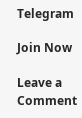Telegram

Join Now

Leave a Comment